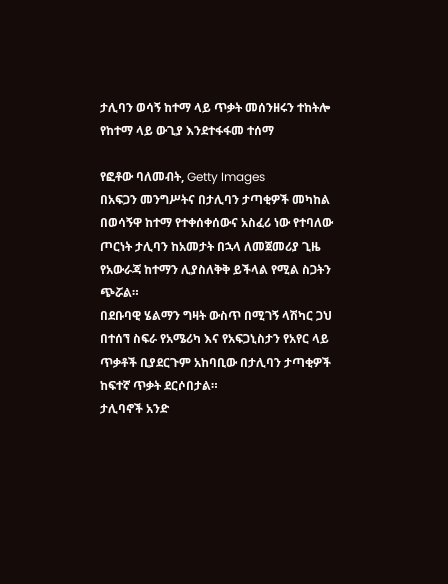ታሊባን ወሳኝ ከተማ ላይ ጥቃት መሰንዘሩን ተከትሎ የከተማ ላይ ውጊያ እንደተፋፋመ ተሰማ

የፎቶው ባለመብት, Getty Images
በአፍጋን መንግሥትና በታሊባን ታጣቂዎች መካከል በወሳኝዋ ከተማ የተቀሰቀሰውና አስፈሪ ነው የተባለው ጦርነት ታሊባን ከአመታት በኋላ ለመጀመሪያ ጊዜ የአውራጃ ከተማን ሊያስለቅቅ ይችላል የሚል ስጋትን ጭሯል።
በደቡባዊ ሄልማን ግዛት ውስጥ በሚገኝ ላሽካር ጋህ በተሰኘ ስፍራ የአሜሪካ እና የአፍጋኒስታን የአየር ላይ ጥቃቶች ቢያደርጉም አከባቢው በታሊባን ታጣቂዎች ከፍተኛ ጥቃት ደርሶበታል።
ታሊባኖች አንድ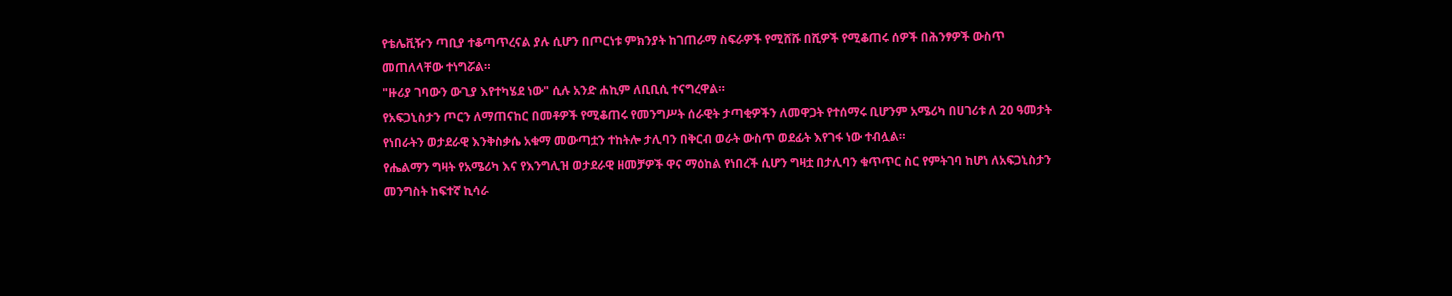የቴሌቪዥን ጣቢያ ተቆጣጥረናል ያሉ ሲሆን በጦርነቱ ምክንያት ከገጠራማ ስፍራዎች የሚሸሹ በሺዎች የሚቆጠሩ ሰዎች በሕንፃዎች ውስጥ መጠለላቸው ተነግሯል።
"ዙሪያ ገባውን ውጊያ እየተካሄደ ነው" ሲሉ አንድ ሐኪም ለቢቢሲ ተናግረዋል።
የአፍጋኒስታን ጦርን ለማጠናከር በመቶዎች የሚቆጠሩ የመንግሥት ሰራዊት ታጣቂዎችን ለመዋጋት የተሰማሩ ቢሆንም አሜሪካ በሀገሪቱ ለ 20 ዓመታት የነበራትን ወታደራዊ እንቅስቃሴ አቁማ መውጣቷን ተከትሎ ታሊባን በቅርብ ወራት ውስጥ ወደፊት እየገፋ ነው ተብሏል።
የሔልማን ግዛት የአሜሪካ እና የእንግሊዝ ወታደራዊ ዘመቻዎች ዋና ማዕከል የነበረች ሲሆን ግዛቷ በታሊባን ቁጥጥር ስር የምትገባ ከሆነ ለአፍጋኒስታን መንግስት ከፍተኛ ኪሳራ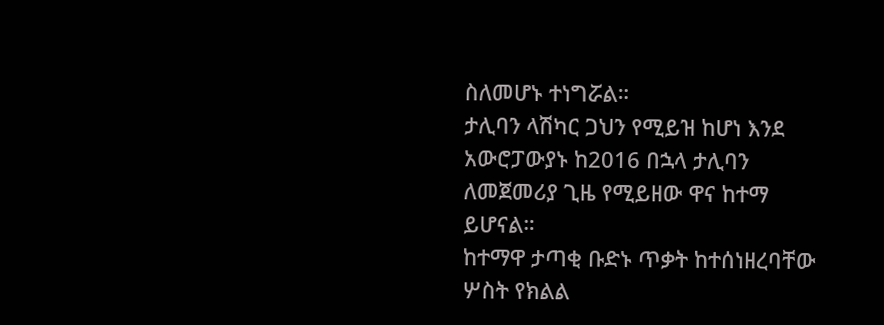ስለመሆኑ ተነግሯል።
ታሊባን ላሽካር ጋህን የሚይዝ ከሆነ እንደ አውሮፓውያኑ ከ2016 በኋላ ታሊባን ለመጀመሪያ ጊዜ የሚይዘው ዋና ከተማ ይሆናል።
ከተማዋ ታጣቂ ቡድኑ ጥቃት ከተሰነዘረባቸው ሦስት የክልል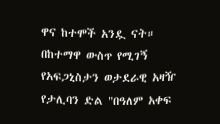ዋና ከተሞች አንዷ ናት።
በከተማዋ ውስጥ የሚገኝ የአፍጋኒስታን ወታደራዊ አዛዥ የታሊባን ድል "በዓለም አቀፍ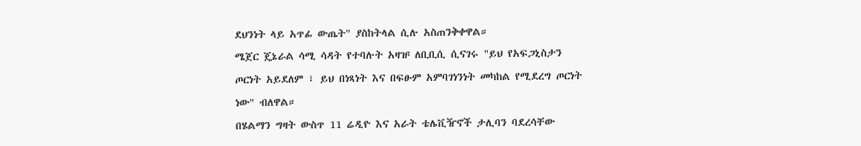ደህንነት ላይ አጥፊ ውጤት" ያስከትላል ሲሉ አስጠንቅቀዋል።
ሜጀር ጄኔራል ሳሚ ሳዳት የተባሉት አዛዡ ለቢቢሲ ሲናገሩ "ይህ የአፍጋኒስታን ጦርነት አይደለም ፣ ይህ በነጻነት እና በፍፁም አምባገነንነት መካከል የሚደረግ ጦርነት ነው" ብለዋል።
በሄልማን ግዛት ውስጥ 11 ሬዲዮ እና አራት ቴሌቪዥኖች ታሊባን ባደረሳቸው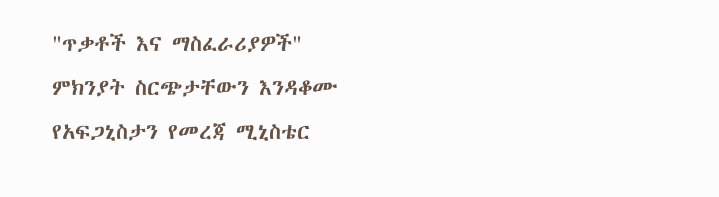"ጥቃቶች እና ማስፈራሪያዎች" ምክንያት ስርጭታቸውን እንዳቆሙ የአፍጋኒስታን የመረጃ ሚኒስቴር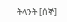ትላንት [ሰኞ]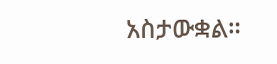አስታውቋል።